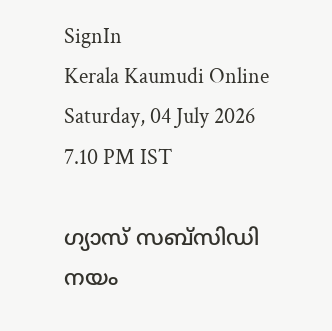SignIn
Kerala Kaumudi Online
Saturday, 04 July 2026 7.10 PM IST

ഗ്യാസ് സബ്സിഡി നയം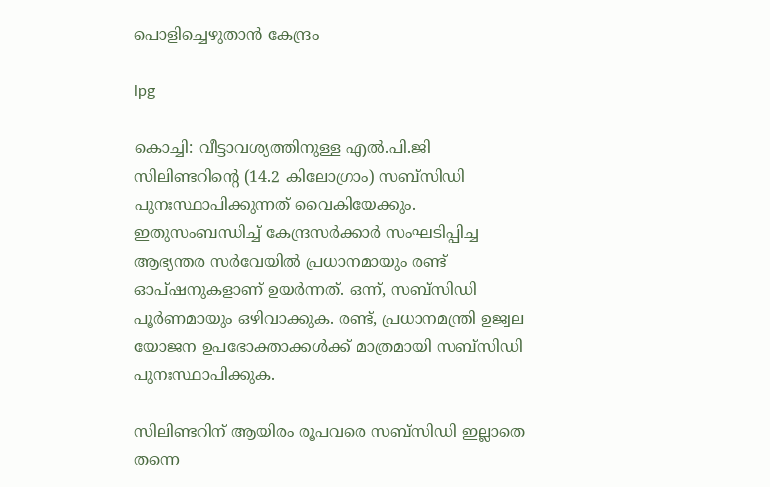പൊളിച്ചെഴുതാൻ കേന്ദ്രം

lpg

കൊച്ചി: വീട്ടാവശ്യത്തിനുള്ള എൽ.പി.ജി സിലിണ്ടറിന്റെ (14.2 കിലോഗ്രാം) സബ്സിഡി പുനഃസ്ഥാപിക്കുന്നത് വൈകിയേക്കും. ഇതുസംബന്ധിച്ച് കേന്ദ്രസർക്കാർ സംഘടിപ്പിച്ച ആഭ്യന്തര സർവേയിൽ പ്രധാനമായും രണ്ട് ഓപ്‌ഷനുകളാണ് ഉയർന്നത്. ഒന്ന്, സബ്സിഡി പൂർണമായും ഒഴിവാക്കുക. രണ്ട്, പ്രധാനമന്ത്രി ഉജ്വല യോജന ഉപഭോക്താക്കൾക്ക് മാത്രമായി സബ്സിഡി പുനഃസ്ഥാപിക്കുക.

സിലിണ്ടറിന് ആയിരം രൂപവരെ സബ്സിഡി ഇല്ലാതെ തന്നെ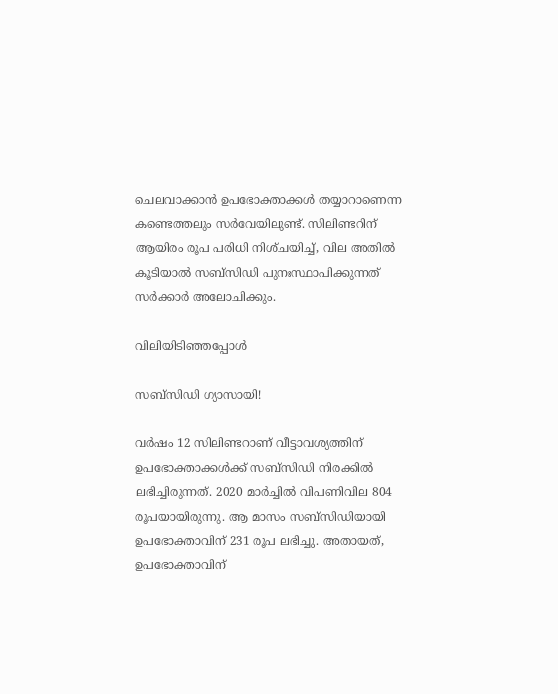ചെലവാക്കാൻ ഉപഭോക്താക്കൾ തയ്യാറാണെന്ന കണ്ടെത്തലും സർവേയിലുണ്ട്. സിലിണ്ടറിന് ആയിരം രൂപ പരിധി നിശ്‌ചയിച്ച്, വില അതിൽ കൂടിയാൽ സബ്സിഡി പുനഃസ്ഥാപിക്കുന്നത് സർക്കാർ അലോചിക്കും.

വിലിയിടിഞ്ഞപ്പോൾ

സബ്സിഡി ഗ്യാസായി!

വർഷം 12 സിലിണ്ടറാണ് വീട്ടാവശ്യത്തിന് ഉപഭോക്താക്കൾക്ക് സബ്സിഡി നിരക്കിൽ ലഭിച്ചിരുന്നത്. 2020 മാർച്ചിൽ വിപണിവില 804 രൂപയായിരുന്നു. ആ മാസം സബ്സിഡിയായി ഉപഭോക്താവിന് 231 രൂപ ലഭിച്ചു. അതായത്, ഉപഭോക്താവിന്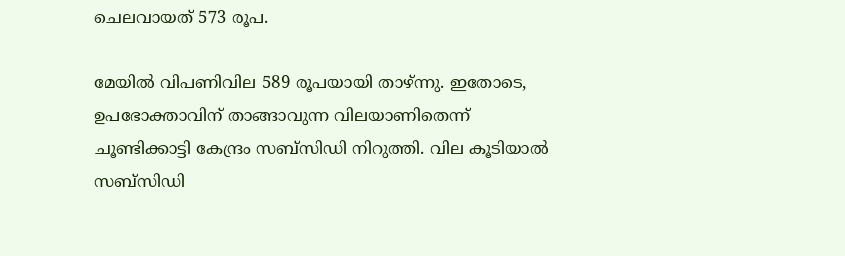ചെലവായത് 573 രൂപ.

മേയിൽ വിപണിവില 589 രൂപയായി താഴ്‌ന്നു. ഇതോടെ, ഉപഭോക്താവിന് താങ്ങാവുന്ന വിലയാണിതെന്ന് ചൂണ്ടിക്കാട്ടി കേന്ദ്രം സബ്സിഡി നിറുത്തി. വില കൂടിയാൽ സബ്സി‌ഡി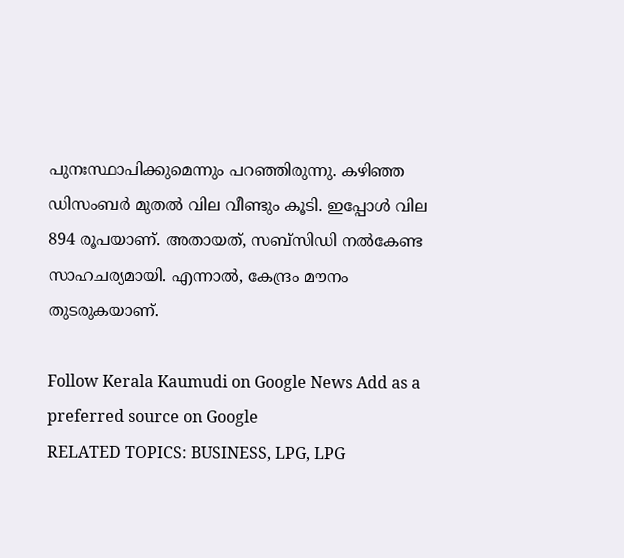പുനഃസ്ഥാപിക്കുമെന്നും പറഞ്ഞിരുന്നു. കഴിഞ്ഞ ഡിസംബർ മുതൽ വില വീണ്ടും കൂടി. ഇപ്പോൾ വില 894 രൂപയാണ്. അതായത്, സബ്സിഡി നൽകേണ്ട സാഹചര്യമായി. എന്നാൽ, കേന്ദ്രം മൗനം തുടരുകയാണ്.

Follow Kerala Kaumudi on Google News Add as a preferred source on Google
RELATED TOPICS: BUSINESS, LPG, LPG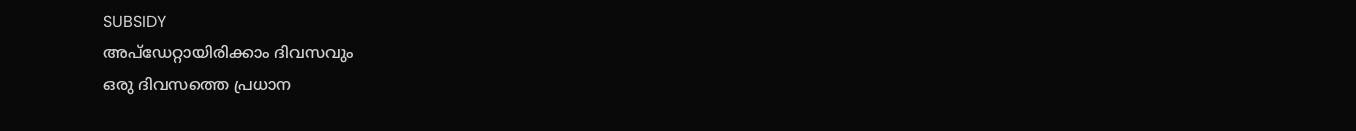SUBSIDY
അപ്ഡേറ്റായിരിക്കാം ദിവസവും
ഒരു ദിവസത്തെ പ്രധാന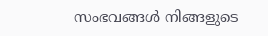സംഭവങ്ങൾ നിങ്ങളുടെ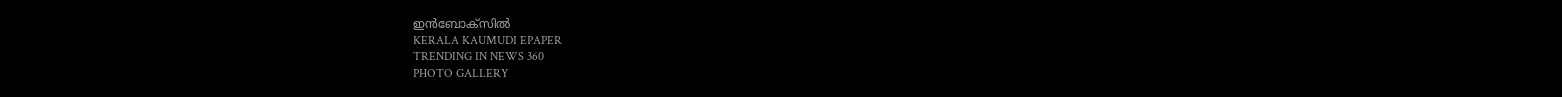ഇൻബോക്സിൽ
KERALA KAUMUDI EPAPER
TRENDING IN NEWS 360
PHOTO GALLERY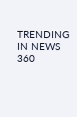TRENDING IN NEWS 360